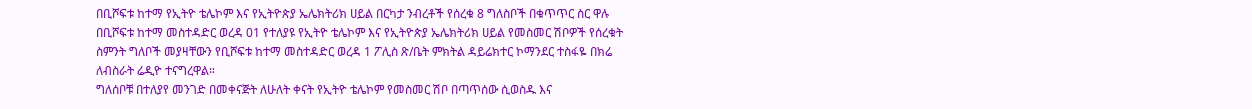በቢሾፍቱ ከተማ የኢትዮ ቴሌኮም እና የኢትዮጵያ ኤሌክትሪክ ሀይል በርካታ ንብረቶች የሰረቁ 8 ግለስቦች በቁጥጥር ስር ዋሉ
በቢሾፍቱ ከተማ መስተዳድር ወረዳ 01 የተለያዩ የኢትዮ ቴሌኮም እና የኢትዮጵያ ኤሌክትሪክ ሀይል የመስመር ሽቦዎች የሰረቁት ስምንት ግለቦች መያዛቸውን የቢሾፍቱ ከተማ መስተዳድር ወረዳ 1 ፖሊስ ጽ/ቤት ምክትል ዳይሬክተር ኮማንደር ተስፋዬ በክሬ ለብስራት ሬዲዮ ተናግረዋል።
ግለሰቦቹ በተለያየ መንገድ በመቀናጅት ለሁለት ቀናት የኢትዮ ቴሌኮም የመስመር ሽቦ በጣጥሰው ሲወስዱ እና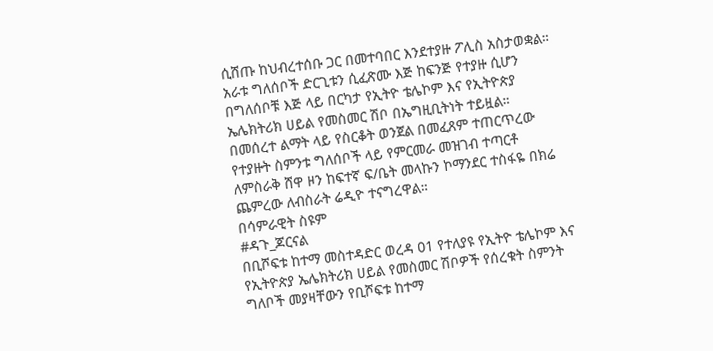ሲሸጡ ከህብረተሰቡ ጋር በመተባበር እንደተያዙ ፖሊስ አስታወቋል።
አራቱ ግለሰቦች ድርጊቱን ሲፈጽሙ እጅ ከፍንጅ የተያዙ ሲሆን በግለሰቦቹ እጅ ላይ በርካታ የኢትዮ ቴሌኮም እና የኢትዮጵያ ኤሌክትሪክ ሀይል የመስመር ሽቦ በኤግዚቢትነት ተይዟል።
በመሰረተ ልማት ላይ የስርቆት ወንጀል በመፈጸም ተጠርጥረው የተያዙት ስምንቱ ግለሰቦች ላይ የምርመራ መዝገብ ተጣርቶ ለምስራቅ ሸዋ ዞን ከፍተኛ ፍ/ቤት መላኩን ኮማንደር ተስፋዬ በክሬ ጨምረው ለብስራት ሬዲዮ ተናግረዋል።
በሳምራዊት ስዩም
#ዳጉ_ጆርናል
በቢሾፍቱ ከተማ መስተዳድር ወረዳ 01 የተለያዩ የኢትዮ ቴሌኮም እና የኢትዮጵያ ኤሌክትሪክ ሀይል የመስመር ሽቦዎች የሰረቁት ስምንት ግለቦች መያዛቸውን የቢሾፍቱ ከተማ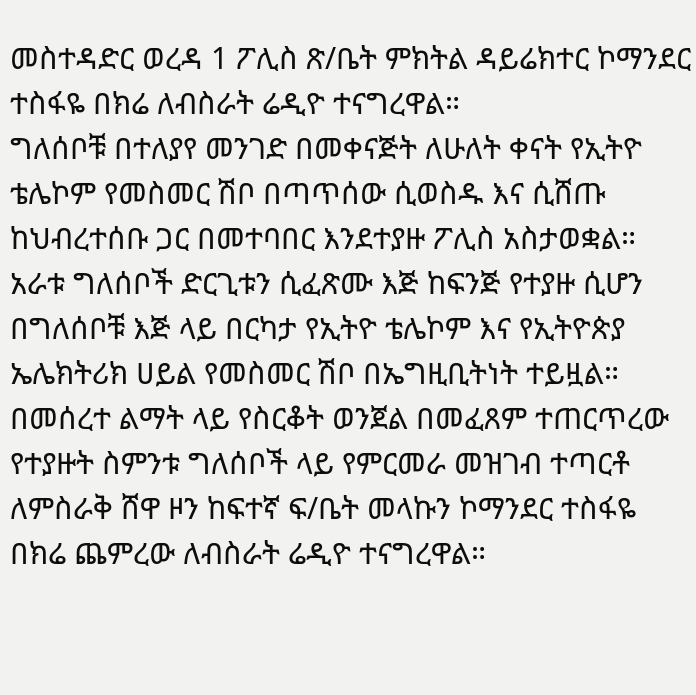መስተዳድር ወረዳ 1 ፖሊስ ጽ/ቤት ምክትል ዳይሬክተር ኮማንደር ተስፋዬ በክሬ ለብስራት ሬዲዮ ተናግረዋል።
ግለሰቦቹ በተለያየ መንገድ በመቀናጅት ለሁለት ቀናት የኢትዮ ቴሌኮም የመስመር ሽቦ በጣጥሰው ሲወስዱ እና ሲሸጡ ከህብረተሰቡ ጋር በመተባበር እንደተያዙ ፖሊስ አስታወቋል።
አራቱ ግለሰቦች ድርጊቱን ሲፈጽሙ እጅ ከፍንጅ የተያዙ ሲሆን በግለሰቦቹ እጅ ላይ በርካታ የኢትዮ ቴሌኮም እና የኢትዮጵያ ኤሌክትሪክ ሀይል የመስመር ሽቦ በኤግዚቢትነት ተይዟል።
በመሰረተ ልማት ላይ የስርቆት ወንጀል በመፈጸም ተጠርጥረው የተያዙት ስምንቱ ግለሰቦች ላይ የምርመራ መዝገብ ተጣርቶ ለምስራቅ ሸዋ ዞን ከፍተኛ ፍ/ቤት መላኩን ኮማንደር ተስፋዬ በክሬ ጨምረው ለብስራት ሬዲዮ ተናግረዋል።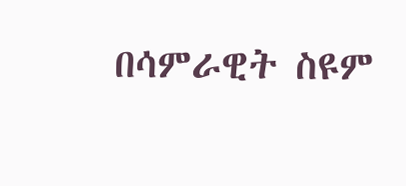በሳምራዊት ስዩም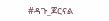#ዳጉ_ጆርናል